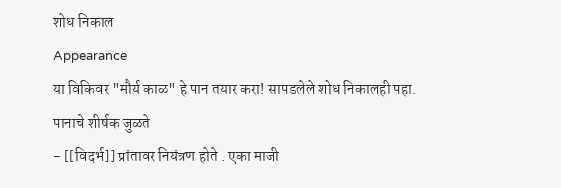शोध निकाल
Appearance
या विकिवर "मौर्य काळ" हे पान तयार करा! सापडलेले शोध निकालही पहा.
पानाचे शीर्षक जुळते
- [[विदर्भ]] प्रांतावर नियंत्रण होते . एका माजी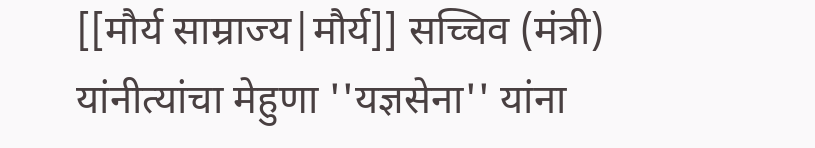[[मौर्य साम्राज्य|मौर्य]] सच्चिव (मंत्री) यांनीत्यांचा मेहुणा ''यज्ञसेना'' यांना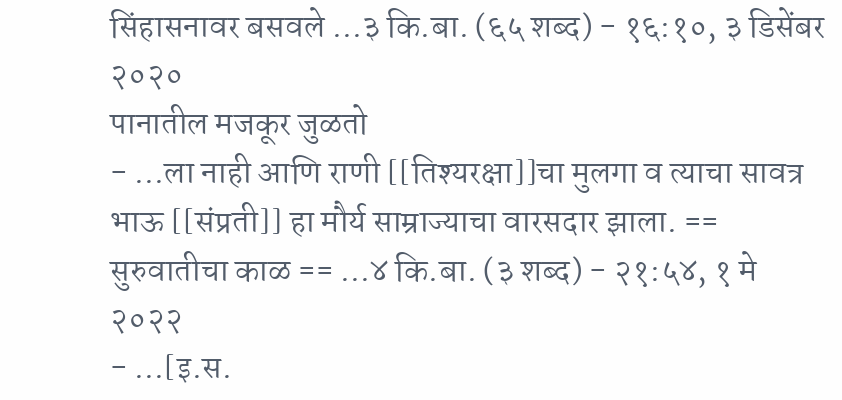सिंहासनावर बसवले ...३ कि.बा. (६५ शब्द) - १६:१०, ३ डिसेंबर २०२०
पानातील मजकूर जुळतो
- ...ला नाही आणि राणी [[तिश्यरक्षा]]चा मुलगा व त्याचा सावत्र भाऊ [[संप्रती]] हा मौर्य साम्राज्याचा वारसदार झाला. == सुरुवातीचा काळ == ...४ कि.बा. (३ शब्द) - २१:५४, १ मे २०२२
- ...[इ.स.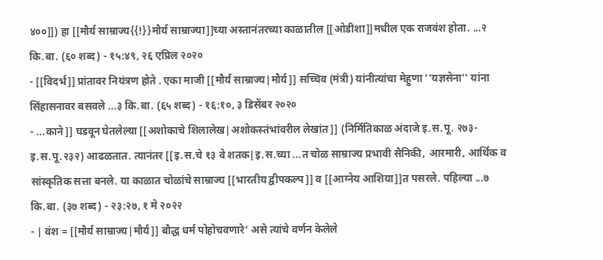४००]]) हा [[मौर्य साम्राज्य{{!}}मौर्य साम्राज्या]]च्या अस्तानंतरच्या काळातील [[ओडीशा]]मधील एक राजवंश होता. ...२ कि.बा. (६० शब्द) - १५:४९, २६ एप्रिल २०२०
- [[विदर्भ]] प्रांतावर नियंत्रण होते . एका माजी [[मौर्य साम्राज्य|मौर्य]] सच्चिव (मंत्री) यांनीत्यांचा मेहुणा ''यज्ञसेना'' यांना सिंहासनावर बसवले ...३ कि.बा. (६५ शब्द) - १६:१०, ३ डिसेंबर २०२०
- ...काने]] घडवून घेतलेल्या [[अशोकाचे शिलालेख|अशोकस्तंभांवरील लेखांत]] (निर्मितिकाळ अंदाजे इ.स.पू. २७३-इ.स.पू.२३२) आढळतात. त्यानंतर [[इ.स.चे १३ वे शतक|इ.स.च्या ...त चोळ साम्राज्य प्रभावी सैनिकी, आरमारी, आर्थिक व सांस्कृतिक सत्ता बनले. या काळात चोळांचे साम्राज्य [[भारतीय द्वीपकल्प]] व [[आग्नेय आशिया]]त पसरले. पहिल्या ...७ कि.बा. (३७ शब्द) - २३:२७, १ मे २०२२
- | वंश = [[मौर्य साम्राज्य|मौर्य]] बौद्ध धर्म पोहोचवणारे’ असे त्यांचे वर्णन केलेले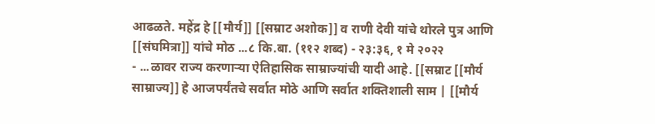आढळते. महेंद्र हे [[मौर्य]] [[सम्राट अशोक]] व राणी देवी यांचे थोरले पुत्र आणि [[संघमित्रा]] यांचे मोठ ...८ कि.बा. (११२ शब्द) - २३:३६, १ मे २०२२
- ...ळावर राज्य करणाऱ्या ऐतिहासिक साम्राज्यांची यादी आहे. [[सम्राट [[मौर्य साम्राज्य]] हे आजपर्यंतचे सर्वात मोठे आणि सर्वात शक्तिशाली साम | [[मौर्य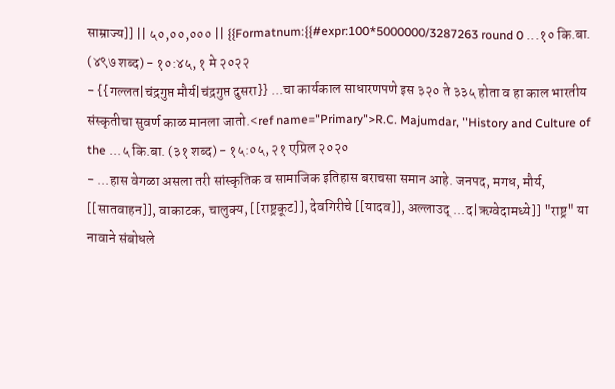साम्राज्य]] || ५०,००,००० || {{Formatnum:{{#expr:100*5000000/3287263 round 0 ...१० कि.बा. (४९७ शब्द) - १०:४५, १ मे २०२२
- {{गल्लत|चंद्रगुप्त मौर्य|चंद्रगुप्त दुसरा}} ...चा कार्यकाल साधारणपणे इस ३२० ते ३३५ होता व हा काल भारतीय संस्कृतीचा सुवर्ण काळ मानला जातो.<ref name="Primary">R.C. Majumdar, ''History and Culture of the ...५ कि.बा. (३१ शब्द) - १५:०५, २१ एप्रिल २०२०
- ...हास वेगळा असला तरी सांस्कृतिक व सामाजिक इतिहास बराचसा समान आहे. जनपद, मगध, मौर्य, [[सातवाहन]], वाकाटक, चालुक्य, [[राष्ट्रकूट]], देवगिरीचे [[यादव]], अल्लाउद् ...द|ऋग्वेदामध्ये]] "राष्ट्र" या नावाने संबोधले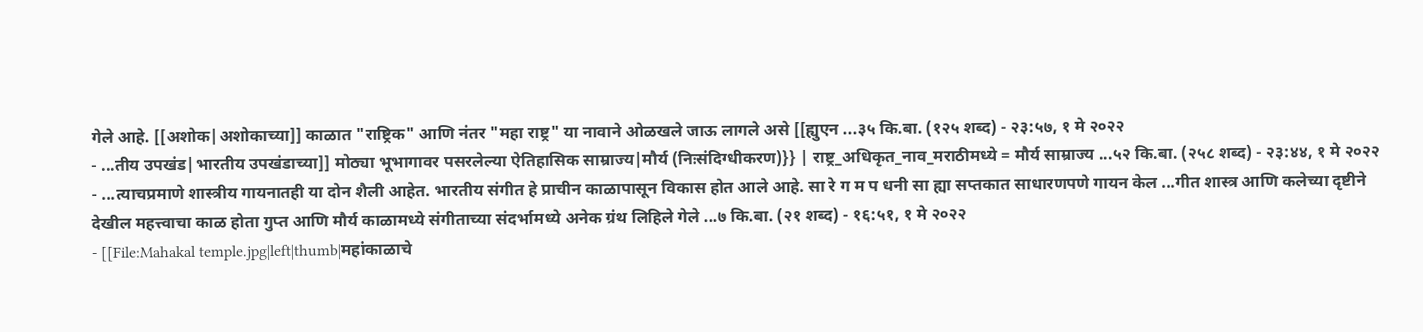गेले आहे. [[अशोक|अशोकाच्या]] काळात "राष्ट्रिक" आणि नंतर "महा राष्ट्र" या नावाने ओळखले जाऊ लागले असे [[ह्युएन ...३५ कि.बा. (१२५ शब्द) - २३:५७, १ मे २०२२
- ...तीय उपखंड|भारतीय उपखंडाच्या]] मोठ्या भूभागावर पसरलेल्या ऐतिहासिक साम्राज्य|मौर्य (निःसंदिग्धीकरण)}} | राष्ट्र_अधिकृत_नाव_मराठीमध्ये = मौर्य साम्राज्य ...५२ कि.बा. (२५८ शब्द) - २३:४४, १ मे २०२२
- ...त्याचप्रमाणे शास्त्रीय गायनातही या दोन शैली आहेत. भारतीय संगीत हे प्राचीन काळापासून विकास होत आले आहे. सा रे ग म प धनी सा ह्या सप्तकात साधारणपणे गायन केल ...गीत शास्त्र आणि कलेच्या दृष्टीने देखील महत्त्वाचा काळ होता गुप्त आणि मौर्य काळामध्ये संगीताच्या संदर्भामध्ये अनेक ग्रंथ लिहिले गेले ...७ कि.बा. (२१ शब्द) - १६:५१, १ मे २०२२
- [[File:Mahakal temple.jpg|left|thumb|महांकाळाचे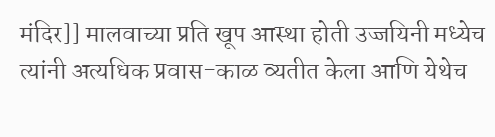मंदिर]] मालवाच्या प्रति खूप आस्था होती उज्जयिनी मध्येच त्यांनी अत्यधिक प्रवास-काळ व्यतीत केला आणि येथेच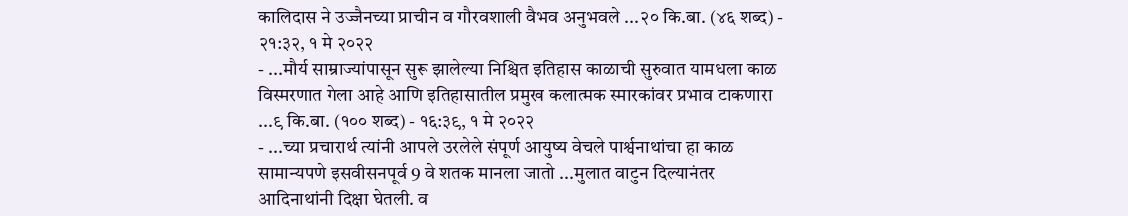कालिदास ने उज्जैनच्या प्राचीन व गौरवशाली वैभव अनुभवले ...२० कि.बा. (४६ शब्द) - २१:३२, १ मे २०२२
- ...मौर्य साम्राज्यांपासून सुरू झालेल्या निश्चित इतिहास काळाची सुरुवात यामधला काळ विस्मरणात गेला आहे आणि इतिहासातील प्रमुख कलात्मक स्मारकांवर प्रभाव टाकणारा ...९ कि.बा. (१०० शब्द) - १६:३९, १ मे २०२२
- ...च्या प्रचारार्थ त्यांनी आपले उरलेले संपूर्ण आयुष्य वेचले पार्श्वनाथांचा हा काळ सामान्यपणे इसवीसनपूर्व 9 वे शतक मानला जातो ...मुलात वाटुन दिल्यानंतर आदिनाथांनी दिक्षा घेतली. व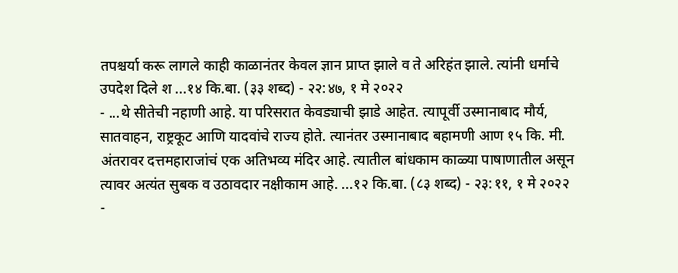तपश्चर्या करू लागले काही काळानंतर केवल ज्ञान प्राप्त झाले व ते अरिहंत झाले. त्यांनी धर्माचे उपदेश दिले श ...१४ कि.बा. (३३ शब्द) - २२:४७, १ मे २०२२
- ...थे सीतेची नहाणी आहे. या परिसरात केवड्याची झाडे आहेत. त्यापूर्वी उस्मानाबाद मौर्य, सातवाहन, राष्ट्रकूट आणि यादवांचे राज्य होते. त्यानंतर उस्मानाबाद बहामणी आण १५ कि. मी. अंतरावर दत्तमहाराजांचं एक अतिभव्य मंदिर आहे. त्यातील बांधकाम काळ्या पाषाणातील असून त्यावर अत्यंत सुबक व उठावदार नक्षीकाम आहे. ...१२ कि.बा. (८३ शब्द) - २३:११, १ मे २०२२
-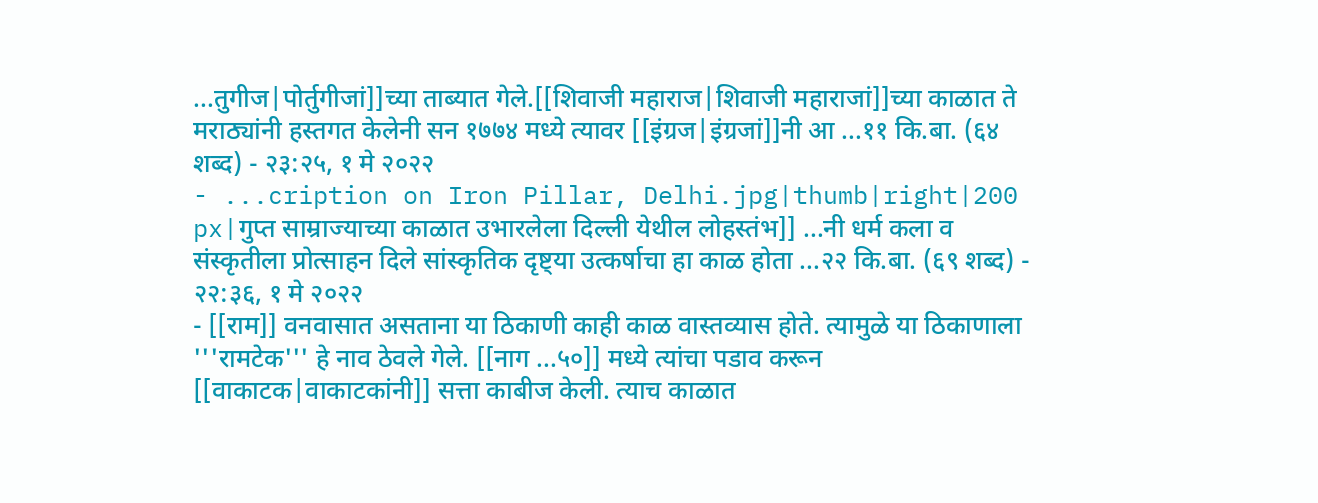...तुगीज|पोर्तुगीजां]]च्या ताब्यात गेले.[[शिवाजी महाराज|शिवाजी महाराजां]]च्या काळात ते मराठ्यांनी हस्तगत केलेनी सन १७७४ मध्ये त्यावर [[इंग्रज|इंग्रजां]]नी आ ...११ कि.बा. (६४ शब्द) - २३:२५, १ मे २०२२
- ...cription on Iron Pillar, Delhi.jpg|thumb|right|200 px|गुप्त साम्राज्याच्या काळात उभारलेला दिल्ली येथील लोहस्तंभ]] ...नी धर्म कला व संस्कृतीला प्रोत्साहन दिले सांस्कृतिक दृष्ट्या उत्कर्षाचा हा काळ होता ...२२ कि.बा. (६९ शब्द) - २२:३६, १ मे २०२२
- [[राम]] वनवासात असताना या ठिकाणी काही काळ वास्तव्यास होते. त्यामुळे या ठिकाणाला '''रामटेक''' हे नाव ठेवले गेले. [[नाग ...५०]] मध्ये त्यांचा पडाव करून [[वाकाटक|वाकाटकांनी]] सत्ता काबीज केली. त्याच काळात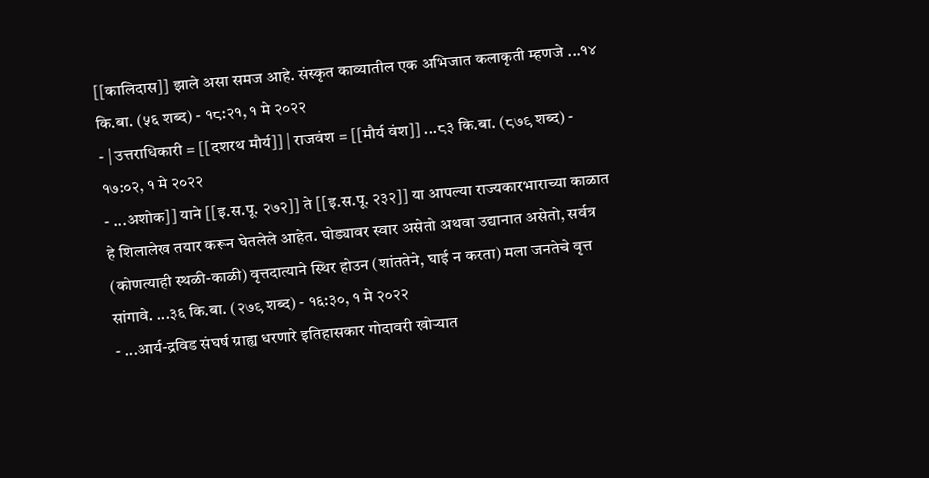[[कालिदास]] झाले असा समज आहे. संस्कृत काव्यातील एक अभिजात कलाकृती म्हणजे ...१४ कि.बा. (५६ शब्द) - १८:२१, १ मे २०२२
- | उत्तराधिकारी = [[दशरथ मौर्य]] | राजवंश = [[मौर्य वंश]] ...८३ कि.बा. (८७९ शब्द) - १७:०२, १ मे २०२२
- ...अशोक]] याने [[इ.स.पू. २७२]] ते [[इ.स.पू. २३२]] या आपल्या राज्यकारभाराच्या काळात हे शिलालेख तयार करून घेतलेले आहेत. घोड्यावर स्वार असेतो अथवा उद्यानात असेतो, सर्वत्र (कोणत्याही स्थळी-काळी) वृत्तदात्याने स्थिर होउन (शांततेने, घाई न करता) मला जनतेचे वृत्त सांगावे. ...३६ कि.बा. (२७९ शब्द) - १६:३०, १ मे २०२२
- ...आर्य-द्रविड संघर्ष ग्राह्य धरणारे इतिहासकार गोदावरी खोऱ्यात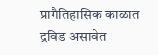प्रागैतिहासिक काळात द्रविड असावेत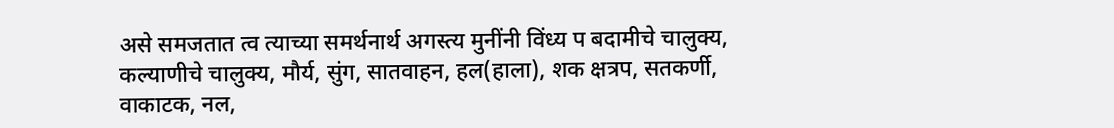असे समजतात त्व त्याच्या समर्थनार्थ अगस्त्य मुनींनी विंध्य प बदामीचे चालुक्य, कल्याणीचे चालुक्य, मौर्य, सुंग, सातवाहन, हल(हाला), शक क्षत्रप, सतकर्णी, वाकाटक, नल,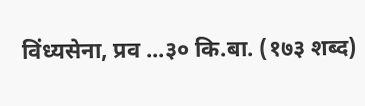विंध्यसेना, प्रव ...३० कि.बा. (१७३ शब्द)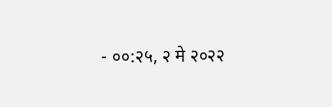- ००:२५, २ मे २०२२